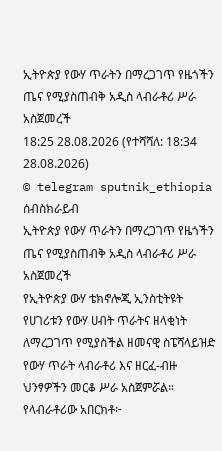ኢትዮጵያ የውሃ ጥራትን በማረጋገጥ የዜጎችን ጤና የሚያስጠብቅ አዲስ ላብራቶሪ ሥራ አስጀመረች
18:25 28.08.2026 (የተሻሻለ: 18:34 28.08.2026)
© telegram sputnik_ethiopia
ሰብስክራይብ
ኢትዮጵያ የውሃ ጥራትን በማረጋገጥ የዜጎችን ጤና የሚያስጠብቅ አዲስ ላብራቶሪ ሥራ አስጀመረች
የኢትዮጵያ ውሃ ቴክኖሎጂ ኢንስቲትዩት የሀገሪቱን የውሃ ሀብት ጥራትና ዘላቂነት ለማረጋገጥ የሚያስችል ዘመናዊ ስፔሻላይዝድ የውሃ ጥራት ላብራቶሪ እና ዘርፈ-ብዙ ህንፃዎችን መርቆ ሥራ አስጀምሯል።
የላብራቶሪው አበርክቶ፦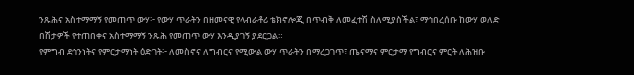ንጹሕና አስተማማኝ የመጠጥ ውሃ፦ የውሃ ጥራትን በዘመናዊ የላብራቶሪ ቴክኖሎጂ በጥብቅ ለመፈተሽ ስለሚያስችል፣ ማኅበረሰቡ ከውሃ ወለድ በሽታዎች የተጠበቀና አስተማማኝ ንጹሕ የመጠጥ ውሃ እንዲያገኝ ያደርጋል።
የምግብ ደኅንነትና የምርታማነት ዕድገት፦ ለመስኖና ለግብርና የሚውል ውሃ ጥራትን በማረጋገጥ፣ ጤናማና ምርታማ የግብርና ምርት ለሕዝቡ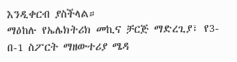እንዲቀርብ ያስችላል።
ማዕከሉ የኤሌክትሪክ መኪና ቻርጅ ማድረጊያ፣ የ3-በ-1 ስፖርት ማዘውተሪያ ሜዳ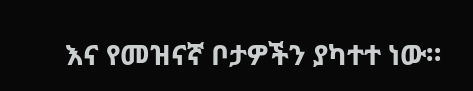እና የመዝናኛ ቦታዎችን ያካተተ ነው።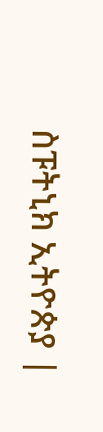ስፑትኒክ ኢትዮጵያ |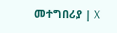መተግበሪያ | X